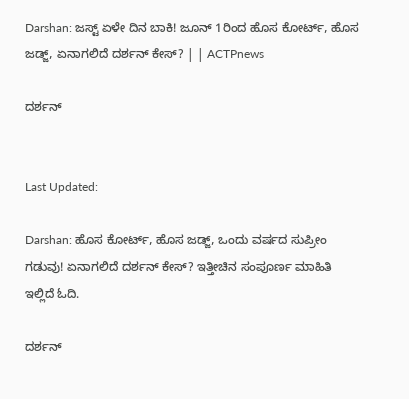Darshan: ಜಸ್ಟ್ ಏಳೇ ದಿನ ಬಾಕಿ! ಜೂನ್ 1ರಿಂದ ಹೊಸ ಕೋರ್ಟ್, ಹೊಸ ಜಡ್ಜ್, ಏನಾಗಲಿದೆ ದರ್ಶನ್ ಕೇಸ್? | | ACTPnews

ದರ್ಶನ್


Last Updated:

Darshan: ಹೊಸ ಕೋರ್ಟ್, ಹೊಸ ಜಡ್ಜ್, ಒಂದು ವರ್ಷದ ಸುಪ್ರೀಂ ಗಡುವು! ಏನಾಗಲಿದೆ ದರ್ಶನ್ ಕೇಸ್? ಇತ್ತೀಚಿನ ಸಂಪೂರ್ಣ ಮಾಹಿತಿ ಇಲ್ಲಿದೆ ಓದಿ.

ದರ್ಶನ್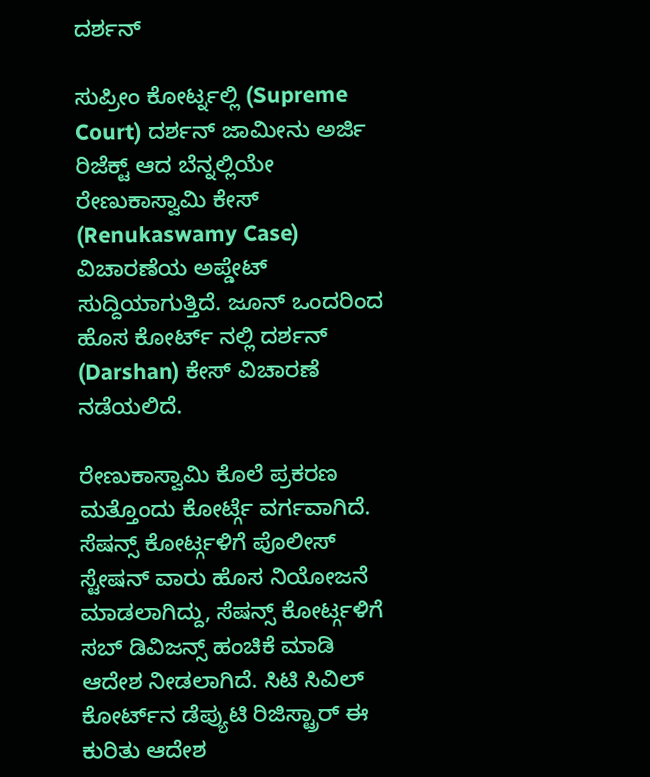ದರ್ಶನ್

ಸುಪ್ರೀಂ ಕೋರ್ಟ್ನಲ್ಲಿ (Supreme Court) ದರ್ಶನ್ ಜಾಮೀನು ಅರ್ಜಿ ರಿಜೆಕ್ಟ್ ಆದ ಬೆನ್ನಲ್ಲಿಯೇ ರೇಣುಕಾಸ್ವಾಮಿ ಕೇಸ್ (Renukaswamy Case) ವಿಚಾರಣೆಯ ಅಪ್ಡೇಟ್ ಸುದ್ದಿಯಾಗುತ್ತಿದೆ. ಜೂನ್ ಒಂದರಿಂದ ಹೊಸ ಕೋರ್ಟ್ ನಲ್ಲಿ ದರ್ಶನ್ (Darshan) ಕೇಸ್ ವಿಚಾರಣೆ ನಡೆಯಲಿದೆ.

ರೇಣುಕಾಸ್ವಾಮಿ ಕೊಲೆ ಪ್ರಕರಣ ಮತ್ತೊಂದು ಕೋರ್ಟ್ಗೆ ವರ್ಗವಾಗಿದೆ. ಸೆಷನ್ಸ್ ಕೋರ್ಟ್ಗಳಿಗೆ ಪೊಲೀಸ್ ಸ್ಟೇಷನ್ ವಾರು ಹೊಸ ನಿಯೋಜನೆ ಮಾಡಲಾಗಿದ್ದು, ಸೆಷನ್ಸ್ ಕೋರ್ಟ್ಗಳಿಗೆ ಸಬ್ ಡಿವಿಜನ್ಸ್ ಹಂಚಿಕೆ ಮಾಡಿ ಆದೇಶ ನೀಡಲಾಗಿದೆ. ಸಿಟಿ ಸಿವಿಲ್ ಕೋರ್ಟ್‌ನ ಡೆಪ್ಯುಟಿ ರಿಜಿಸ್ಟ್ರಾರ್ ಈ ಕುರಿತು ಆದೇಶ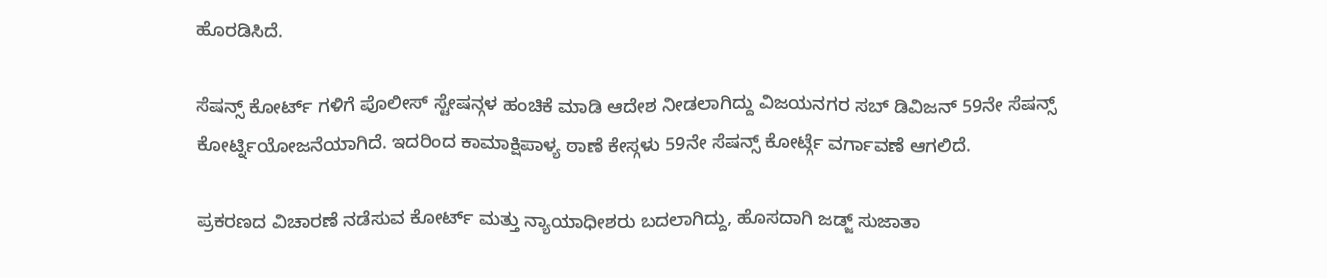ಹೊರಡಿಸಿದೆ.

ಸೆಷನ್ಸ್ ಕೋರ್ಟ್ ಗಳಿಗೆ ಪೊಲೀಸ್ ಸ್ಟೇಷನ್ಗಳ ಹಂಚಿಕೆ ಮಾಡಿ ಆದೇಶ ನೀಡಲಾಗಿದ್ದು ವಿಜಯನಗರ ಸಬ್ ಡಿವಿಜನ್ 59ನೇ ಸೆಷನ್ಸ್ ಕೋರ್ಟ್ನಿಯೋಜನೆಯಾಗಿದೆ. ಇದರಿಂದ ಕಾಮಾಕ್ಷಿಪಾಳ್ಯ ಠಾಣೆ ಕೇಸ್ಗಳು 59ನೇ ಸೆಷನ್ಸ್ ಕೋರ್ಟ್ಗೆ ವರ್ಗಾವಣೆ ಆಗಲಿದೆ.

ಪ್ರಕರಣದ ವಿಚಾರಣೆ ನಡೆಸುವ ಕೋರ್ಟ್ ಮತ್ತು ನ್ಯಾಯಾಧೀಶರು ಬದಲಾಗಿದ್ದು, ಹೊಸದಾಗಿ ಜಡ್ಜ್ ಸುಜಾತಾ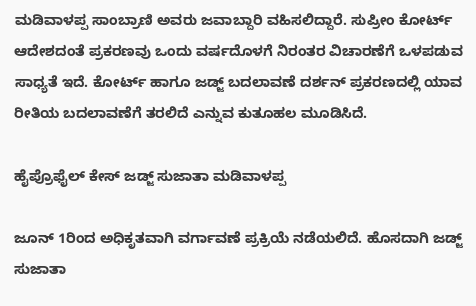ಮಡಿವಾಳಪ್ಪ ಸಾಂಬ್ರಾಣಿ ಅವರು ಜವಾಬ್ದಾರಿ ವಹಿಸಲಿದ್ದಾರೆ. ಸುಪ್ರೀಂ ಕೋರ್ಟ್ ಆದೇಶದಂತೆ ಪ್ರಕರಣವು ಒಂದು ವರ್ಷದೊಳಗೆ ನಿರಂತರ ವಿಚಾರಣೆಗೆ ಒಳಪಡುವ ಸಾಧ್ಯತೆ ಇದೆ. ಕೋರ್ಟ್ ಹಾಗೂ ಜಡ್ಜ್ ಬದಲಾವಣೆ ದರ್ಶನ್ ಪ್ರಕರಣದಲ್ಲಿ ಯಾವ ರೀತಿಯ ಬದಲಾವಣೆಗೆ ತರಲಿದೆ ಎನ್ನುವ ಕುತೂಹಲ ಮೂಡಿಸಿದೆ.

ಹೈಪ್ರೊಫೈಲ್ ಕೇಸ್ ಜಡ್ಜ್ ಸುಜಾತಾ ಮಡಿವಾಳಪ್ಪ

ಜೂನ್ 1ರಿಂದ ಅಧಿಕೃತವಾಗಿ ವರ್ಗಾವಣೆ ಪ್ರಕ್ರಿಯೆ ನಡೆಯಲಿದೆ. ಹೊಸದಾಗಿ ಜಡ್ಜ್ ಸುಜಾತಾ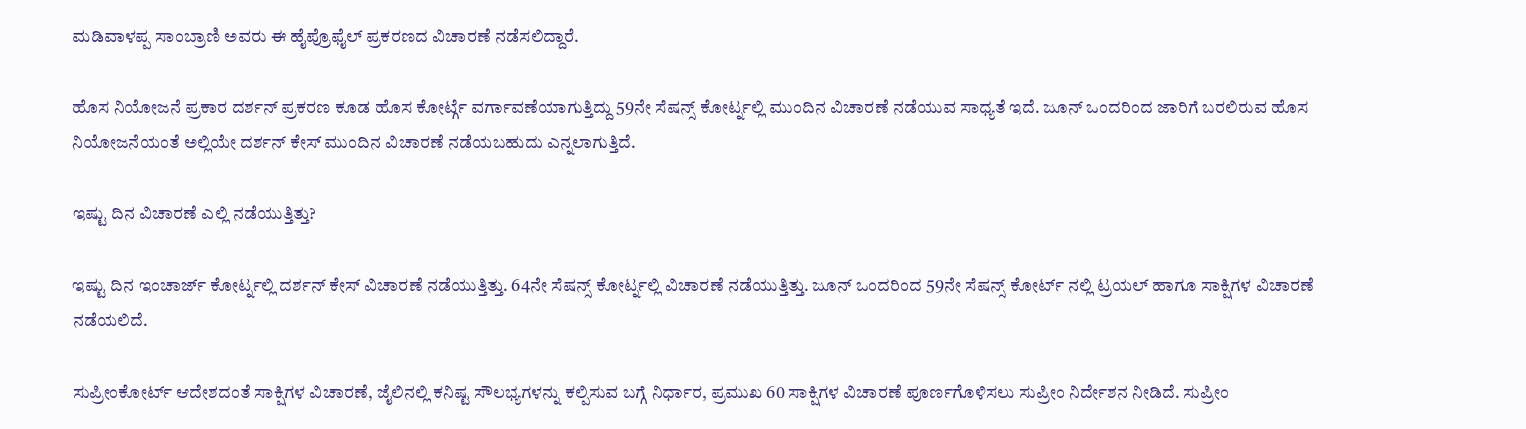ಮಡಿವಾಳಪ್ಪ ಸಾಂಬ್ರಾಣಿ ಅವರು ಈ ಹೈಪ್ರೊಫೈಲ್ ಪ್ರಕರಣದ ವಿಚಾರಣೆ ನಡೆಸಲಿದ್ದಾರೆ.

ಹೊಸ ನಿಯೋಜನೆ ಪ್ರಕಾರ ದರ್ಶನ್ ಪ್ರಕರಣ ಕೂಡ ಹೊಸ ಕೋರ್ಟ್ಗೆ ವರ್ಗಾವಣೆಯಾಗುತ್ತಿದ್ದು 59ನೇ ಸೆಷನ್ಸ್ ಕೋರ್ಟ್ನಲ್ಲಿ ಮುಂದಿನ ವಿಚಾರಣೆ ನಡೆಯುವ ಸಾಧ್ಯತೆ ಇದೆ. ಜೂನ್ ಒಂದರಿಂದ ಜಾರಿಗೆ ಬರಲಿರುವ ಹೊಸ ನಿಯೋಜನೆಯಂತೆ ಅಲ್ಲಿಯೇ ದರ್ಶನ್ ಕೇಸ್ ಮುಂದಿನ ವಿಚಾರಣೆ ನಡೆಯಬಹುದು ಎನ್ನಲಾಗುತ್ತಿದೆ.

ಇಷ್ಟು ದಿನ ವಿಚಾರಣೆ ಎಲ್ಲಿ ನಡೆಯುತ್ತಿತ್ತು?

ಇಷ್ಟು ದಿನ ಇಂಚಾರ್ಜ್ ಕೋರ್ಟ್ನಲ್ಲಿ ದರ್ಶನ್ ಕೇಸ್ ವಿಚಾರಣೆ ನಡೆಯುತ್ತಿತ್ತು. 64ನೇ ಸೆಷನ್ಸ್ ಕೋರ್ಟ್ನಲ್ಲಿ ವಿಚಾರಣೆ ನಡೆಯುತ್ತಿತ್ತು. ಜೂನ್ ಒಂದರಿಂದ 59ನೇ ಸೆಷನ್ಸ್ ಕೋರ್ಟ್ ನಲ್ಲಿ ಟ್ರಯಲ್ ಹಾಗೂ ಸಾಕ್ಷಿಗಳ ವಿಚಾರಣೆ ನಡೆಯಲಿದೆ.

ಸುಪ್ರೀಂಕೋರ್ಟ್ ಆದೇಶದಂತೆ ಸಾಕ್ಷಿಗಳ ವಿಚಾರಣೆ, ಜೈಲಿನಲ್ಲಿ ಕನಿಷ್ಟ ಸೌಲಭ್ಯಗಳನ್ನು ಕಲ್ಪಿಸುವ ಬಗ್ಗೆ ನಿರ್ಧಾರ, ಪ್ರಮುಖ 60 ಸಾಕ್ಷಿಗಳ ವಿಚಾರಣೆ ಪೂರ್ಣಗೊಳಿಸಲು ಸುಪ್ರೀಂ ನಿರ್ದೇಶನ ನೀಡಿದೆ. ಸುಪ್ರೀಂ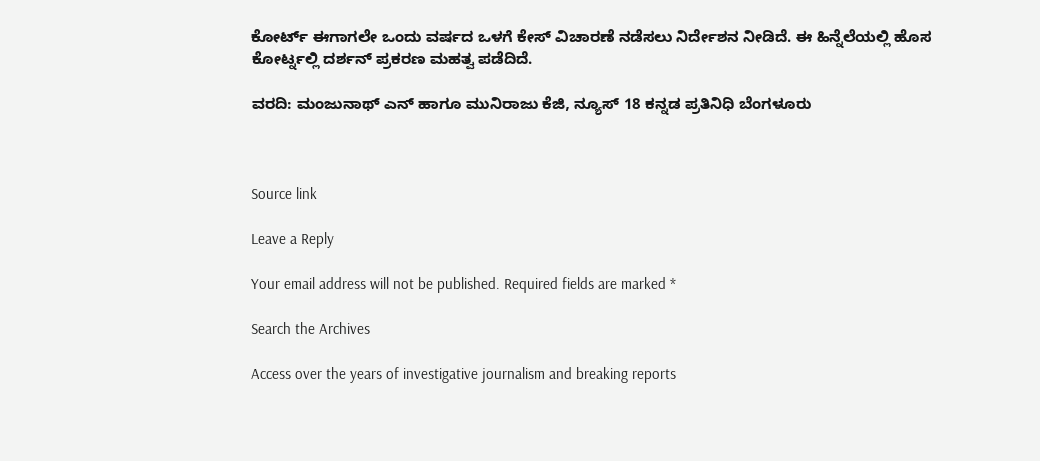ಕೋರ್ಟ್ ಈಗಾಗಲೇ ಒಂದು ವರ್ಷದ ಒಳಗೆ ಕೇಸ್ ವಿಚಾರಣೆ ನಡೆಸಲು ನಿರ್ದೇಶನ ನೀಡಿದೆ. ಈ ಹಿನ್ನೆಲೆಯಲ್ಲಿ ಹೊಸ ಕೋರ್ಟ್ನಲ್ಲಿ ದರ್ಶನ್ ಪ್ರಕರಣ ಮಹತ್ವ ಪಡೆದಿದೆ.

ವರದಿ: ಮಂಜುನಾಥ್ ಎನ್ ಹಾಗೂ ಮುನಿರಾಜು ಕೆಜಿ, ನ್ಯೂಸ್ 18 ಕನ್ನಡ ಪ್ರತಿನಿಧಿ ಬೆಂಗಳೂರು



Source link

Leave a Reply

Your email address will not be published. Required fields are marked *

Search the Archives

Access over the years of investigative journalism and breaking reports